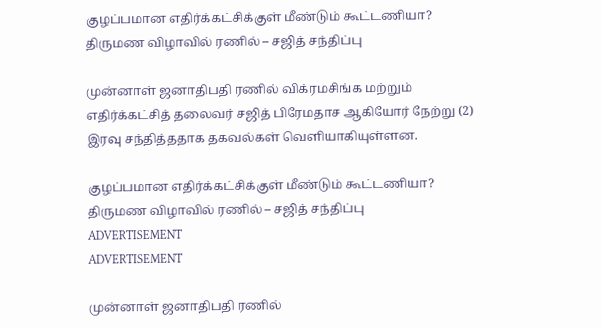குழப்பமான எதிர்க்கட்சிக்குள் மீண்டும் கூட்டணியா? திருமண விழாவில் ரணில் – சஜித் சந்திப்பு

முன்னாள் ஜனாதிபதி ரணில் விக்ரமசிங்க மற்றும் எதிர்க்கட்சித் தலைவர் சஜித் பிரேமதாச ஆகியோர் நேற்று (2) இரவு சந்தித்ததாக தகவல்கள் வெளியாகியுள்ளன.

குழப்பமான எதிர்க்கட்சிக்குள் மீண்டும் கூட்டணியா? திருமண விழாவில் ரணில் – சஜித் சந்திப்பு
ADVERTISEMENT
ADVERTISEMENT

முன்னாள் ஜனாதிபதி ரணில்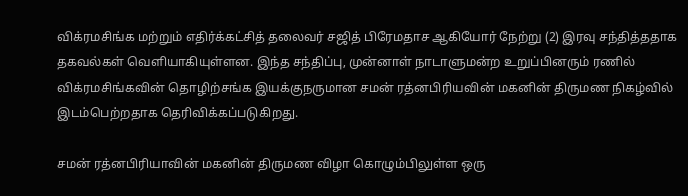விக்ரமசிங்க மற்றும் எதிர்க்கட்சித் தலைவர் சஜித் பிரேமதாச ஆகியோர் நேற்று (2) இரவு சந்தித்ததாக தகவல்கள் வெளியாகியுள்ளன. இந்த சந்திப்பு, முன்னாள் நாடாளுமன்ற உறுப்பினரும் ரணில் விக்ரமசிங்கவின் தொழிற்சங்க இயக்குநருமான சமன் ரத்னபிரியவின் மகனின் திருமண நிகழ்வில் இடம்பெற்றதாக தெரிவிக்கப்படுகிறது.

சமன் ரத்னபிரியாவின் மகனின் திருமண விழா கொழும்பிலுள்ள ஒரு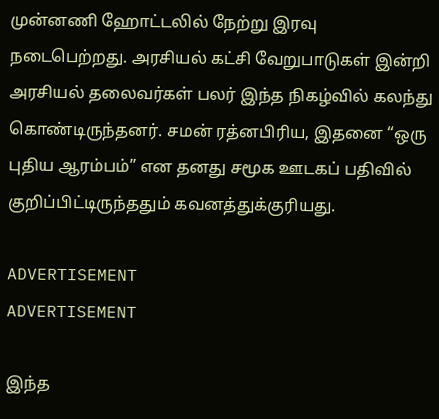முன்னணி ஹோட்டலில் நேற்று இரவு நடைபெற்றது. அரசியல் கட்சி வேறுபாடுகள் இன்றி அரசியல் தலைவர்கள் பலர் இந்த நிகழ்வில் கலந்து கொண்டிருந்தனர். சமன் ரத்னபிரிய, இதனை “ஒரு புதிய ஆரம்பம்” என தனது சமூக ஊடகப் பதிவில் குறிப்பிட்டிருந்ததும் கவனத்துக்குரியது.

ADVERTISEMENT
ADVERTISEMENT

இந்த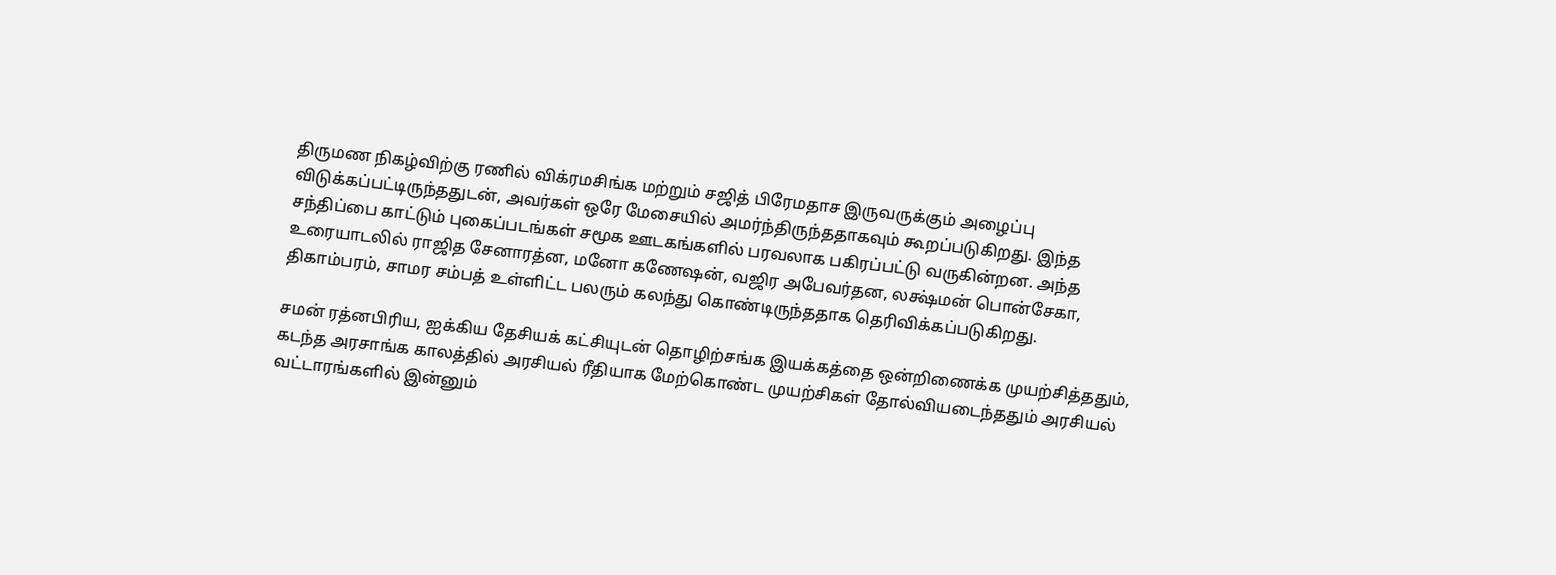திருமண நிகழ்விற்கு ரணில் விக்ரமசிங்க மற்றும் சஜித் பிரேமதாச இருவருக்கும் அழைப்பு விடுக்கப்பட்டிருந்ததுடன், அவர்கள் ஒரே மேசையில் அமர்ந்திருந்ததாகவும் கூறப்படுகிறது. இந்த சந்திப்பை காட்டும் புகைப்படங்கள் சமூக ஊடகங்களில் பரவலாக பகிரப்பட்டு வருகின்றன. அந்த உரையாடலில் ராஜித சேனாரத்ன, மனோ கணேஷன், வஜிர அபேவர்தன, லக்ஷ்மன் பொன்சேகா, திகாம்பரம், சாமர சம்பத் உள்ளிட்ட பலரும் கலந்து கொண்டிருந்ததாக தெரிவிக்கப்படுகிறது.

சமன் ரத்னபிரிய, ஐக்கிய தேசியக் கட்சியுடன் தொழிற்சங்க இயக்கத்தை ஒன்றிணைக்க முயற்சித்ததும், கடந்த அரசாங்க காலத்தில் அரசியல் ரீதியாக மேற்கொண்ட முயற்சிகள் தோல்வியடைந்ததும் அரசியல் வட்டாரங்களில் இன்னும்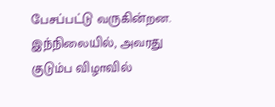பேசப்பட்டு வருகின்றன. இந்நிலையில், அவரது குடும்ப விழாவில்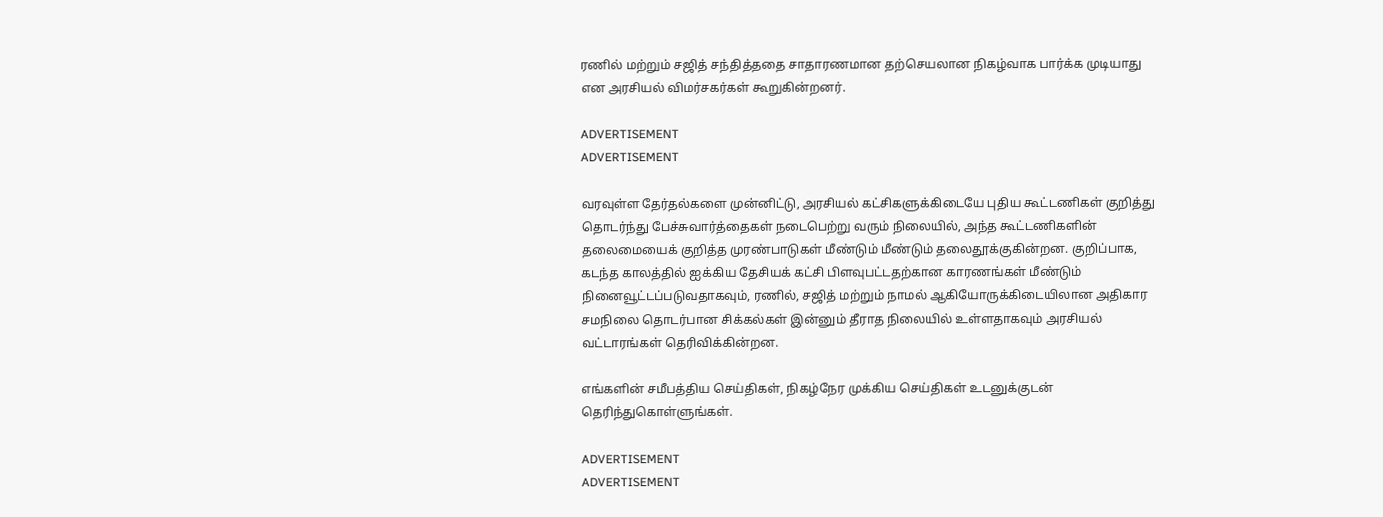ரணில் மற்றும் சஜித் சந்தித்ததை சாதாரணமான தற்செயலான நிகழ்வாக பார்க்க முடியாது என அரசியல் விமர்சகர்கள் கூறுகின்றனர்.

ADVERTISEMENT
ADVERTISEMENT

வரவுள்ள தேர்தல்களை முன்னிட்டு, அரசியல் கட்சிகளுக்கிடையே புதிய கூட்டணிகள் குறித்து தொடர்ந்து பேச்சுவார்த்தைகள் நடைபெற்று வரும் நிலையில், அந்த கூட்டணிகளின் தலைமையைக் குறித்த முரண்பாடுகள் மீண்டும் மீண்டும் தலைதூக்குகின்றன. குறிப்பாக, கடந்த காலத்தில் ஐக்கிய தேசியக் கட்சி பிளவுபட்டதற்கான காரணங்கள் மீண்டும் நினைவூட்டப்படுவதாகவும், ரணில், சஜித் மற்றும் நாமல் ஆகியோருக்கிடையிலான அதிகார சமநிலை தொடர்பான சிக்கல்கள் இன்னும் தீராத நிலையில் உள்ளதாகவும் அரசியல் வட்டாரங்கள் தெரிவிக்கின்றன.

எங்களின் சமீபத்திய செய்திகள், நிகழ்நேர முக்கிய செய்திகள் உடனுக்குடன் தெரிந்துகொள்ளுங்கள்.

ADVERTISEMENT
ADVERTISEMENT